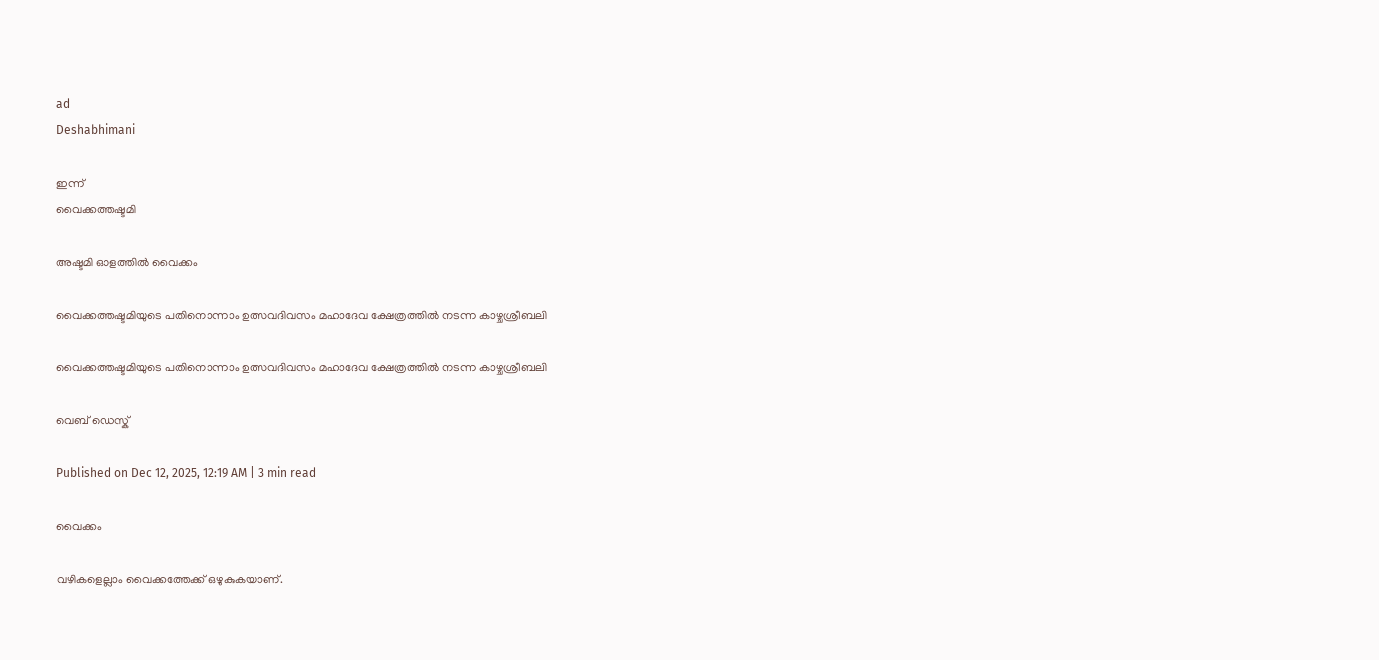ad
Deshabhimani

ഇന്ന്‌
വൈക്കത്തഷ്ടമി

അഷ്ടമി ഓളത്തിൽ വൈക്കം

വൈക്കത്തഷ്ടമിയുടെ പതിനൊന്നാം ഉത്സവദിവസം മഹാദേവ ക്ഷേത്രത്തിൽ നടന്ന കാഴ്ചശ്രീബലി

വൈക്കത്തഷ്ടമിയുടെ പതിനൊന്നാം ഉത്സവദിവസം മഹാദേവ ക്ഷേത്രത്തിൽ നടന്ന കാഴ്ചശ്രീബലി

വെബ് ഡെസ്ക്

Published on Dec 12, 2025, 12:19 AM | 3 min read

വൈക്കം

വഴികളെല്ലാം വൈക്കത്തേക്ക്‌ ഒഴുകുകയാണ്‌.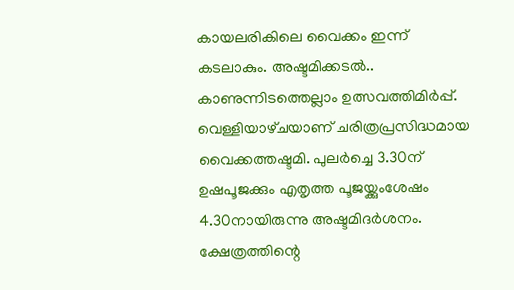കായലരികിലെ വൈക്കം ഇന്ന്‌ കടലാകും. അഷ്ടമിക്കടൽ.. കാണുന്നിടത്തെല്ലാം ഉത്സവത്തിമിർപ്പ്‌. വെള്ളിയാഴ്‌ചയാണ്‌ ചരിത്രപ്രസിദ്ധമായ വൈക്കത്തഷ്ടമി. പുലര്‍ച്ചെ 3.30ന് ഉഷപൂജക്കും എതൃത്ത പൂജയ്ക്കുംശേഷം 4.30നായിരുന്നു അഷ്ടമിദര്‍ശനം. ക്ഷേത്രത്തിന്റെ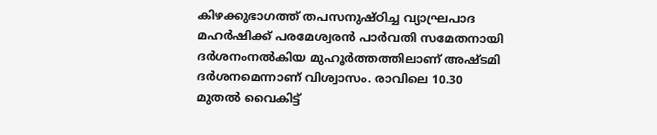കിഴക്കുഭാഗത്ത് തപസനുഷ്ഠിച്ച വ്യാഘ്രപാദ മഹര്‍ഷിക്ക് പരമേശ്വരന്‍ പാര്‍വതി സമേതനായി ദര്‍ശനംനല്‍കിയ മുഹൂര്‍ത്തത്തിലാണ് അഷ്ടമി ദര്‍ശനമെന്നാണ്‌ വിശ്വാസം. രാവിലെ 10.30 മുതല്‍ വൈകിട്ട്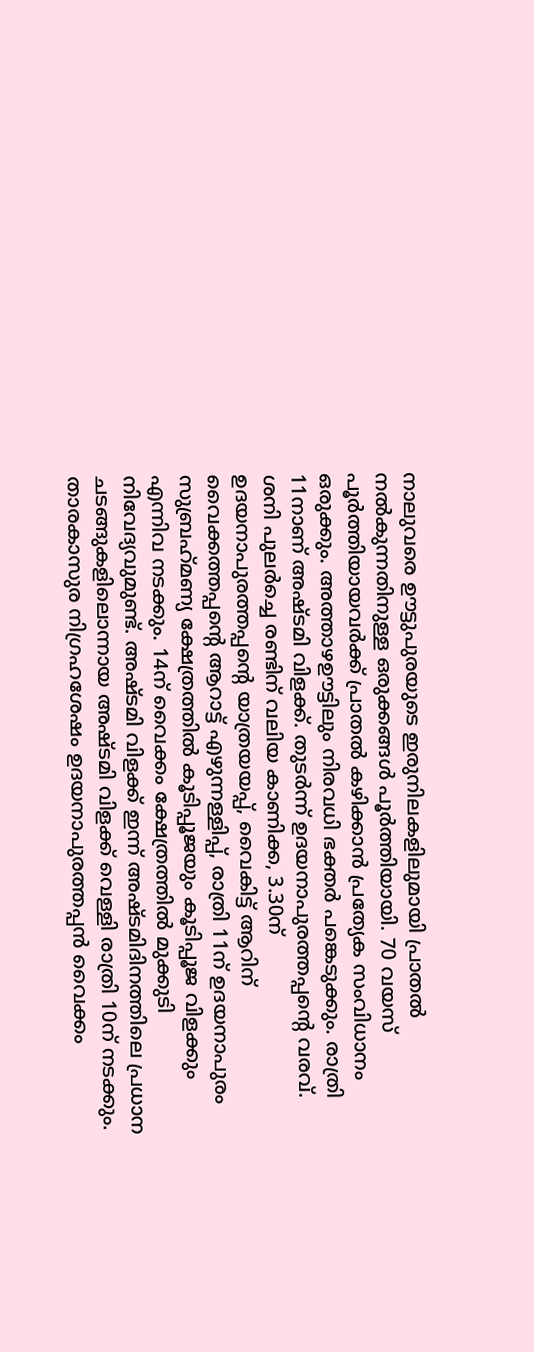നാലുവരെ ഊട്ടുപുരയുടെ ഇരുനിലകളിലുമായി പ്രാതല്‍ നല്‍കുന്നതിനുള്ള ഒരുക്കങ്ങള്‍ പൂര്‍ത്തിയായി. 70 വയസ് പൂര്‍ത്തിയായവര്‍ക്ക് പ്രാതല്‍ കഴിക്കാന്‍ പ്രത്യേക സംവിധാനം ഒരുക്കും. അത്താഴഊട്ടിലും നിരവധി ഭക്തര്‍ പങ്കെടുക്കും. രാത്രി 11നാണ് അഷ്ടമി വിളക്ക്. തുടര്‍ന്ന് ഉദയനാപുരത്തപ്പന്റെ വരവ്. ശനി പുലര്‍ച്ചെ രണ്ടിന് വലിയ കാണിക്ക, 3.30ന് ഉദയനാപുരത്തപ്പന്റെ യാത്രയയപ്പ്, വൈകിട്ട് ആറിന് വൈക്കത്തപ്പന്റെ ആറാട്ട് എഴുന്നള്ളിപ്പ്, രാത്രി 11ന് ഉദയനാപുരം സുബ്രഹ്‌മണ്യ ക്ഷേത്രത്തില്‍ കൂടിപ്പൂജയും കൂടിപ്പൂജ വിളക്കും എന്നിവ നടക്കും. 14ന് വൈക്കം ക്ഷേത്രത്തില്‍ മുക്കുടി നിവേദ്യവുമുണ്ട്. അഷ്ടമി വിളക്ക്‌ ഇന്ന് അഷ്ടമിദിനത്തിലെ പ്രധാന ചടങ്ങുകളിലൊന്നായ അഷ്ടമി വിളക്ക് വെള്ളി രാത്രി 10ന് നടക്കും. താരകാസുര നിഗ്രഹശേഷം ഉദയനാപുരത്തപ്പന്‍ വൈക്കം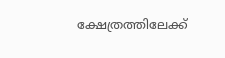ക്ഷേത്രത്തിലേക്ക്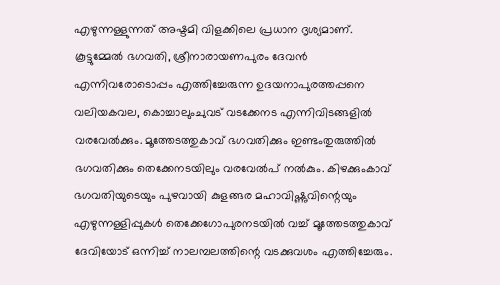എഴുന്നള്ളുന്നത് അഷ്ടമി വിളക്കിലെ പ്രധാന ദൃശ്യമാണ്. കൂട്ടുമ്മേല്‍ ഭഗവതി, ശ്രീനാരായണപുരം ദേവന്‍ എന്നിവരോടൊപ്പം എത്തിച്ചേരുന്ന ഉദയനാപുരത്തപ്പനെ വലിയകവല, കൊച്ചാലുംചുവട് വടക്കേനട എന്നിവിടങ്ങളില്‍ വരവേല്‍ക്കും. മൂത്തേടത്തുകാവ് ഭഗവതിക്കും ഇണ്ടംതുരുത്തില്‍ ഭഗവതിക്കും തെക്കേനടയിലും വരവേല്‍പ് നല്‍കും. കിഴക്കുംകാവ് ഭഗവതിയുടെയും പുഴവായി കുളങ്ങര മഹാവിഷ്ണുവിന്റെയും എഴുന്നള്ളിപ്പുകള്‍ തെക്കേഗോപുരനടയില്‍ വച്ച് മൂത്തേടത്തുകാവ് ദേവിയോട് ഒന്നിച്ച് നാലമ്പലത്തിന്റെ വടക്കുവശം എത്തിച്ചേരും.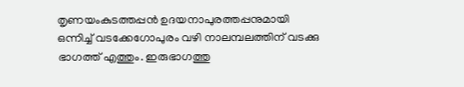തൃണയംകുടത്തപ്പന്‍ ഉദയനാപുരത്തപ്പനുമായി ഒന്നിച്ച് വടക്കേഗോപുരം വഴി നാലമ്പലത്തിന് വടക്കു ഭാഗത്ത് എത്തും. ഇരുഭാഗത്തു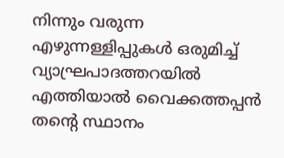നിന്നും വരുന്ന എഴുന്നള്ളിപ്പുകള്‍ ഒരുമിച്ച് വ്യാഘ്രപാദത്തറയില്‍ എത്തിയാൽ വൈക്കത്തപ്പന്‍ തന്റെ സ്ഥാനം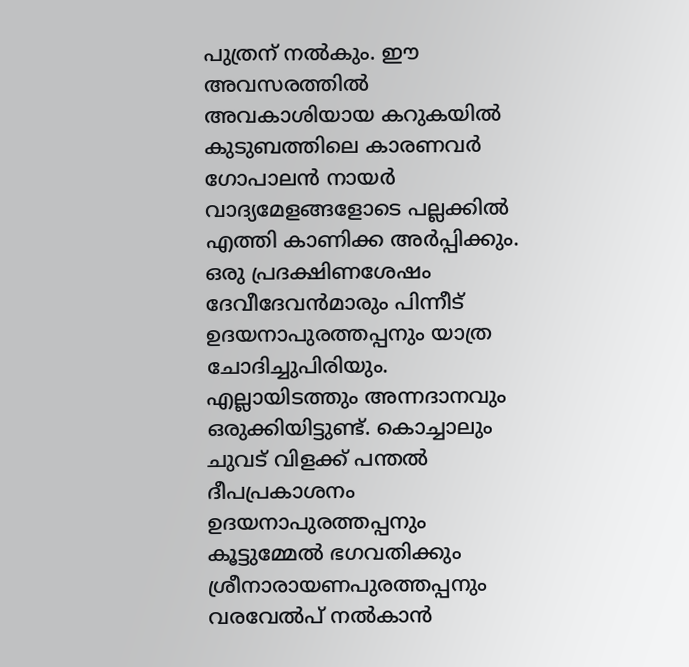പുത്രന് നല്‍കും. ഈ അവസരത്തില്‍ അവകാശിയായ കറുകയില്‍ കുടുബത്തിലെ കാരണവര്‍ ഗോപാലന്‍ നായര്‍ വാദ്യമേളങ്ങളോടെ പല്ലക്കില്‍ എത്തി കാണിക്ക അര്‍പ്പിക്കും. ഒരു പ്രദക്ഷിണശേഷം ദേവീദേവന്‍മാരും പിന്നീട് ഉദയനാപുരത്തപ്പനും യാത്ര ചോദിച്ചുപിരിയും. എല്ലായിടത്തും അന്നദാനവും ഒരുക്കിയിട്ടുണ്ട്. കൊച്ചാലും ചുവട് വിളക്ക് പന്തൽ ദീപപ്രകാശനം ഉദയനാപുരത്തപ്പനും കൂട്ടുമ്മേല്‍ ഭഗവതിക്കും ശ്രീനാരായണപുരത്തപ്പനും വരവേല്‍പ് നല്‍കാന്‍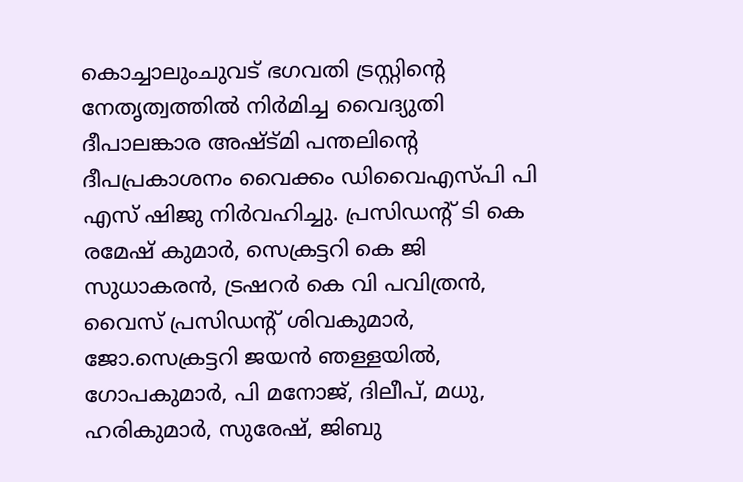കൊച്ചാലുംചുവട് ഭഗവതി ട്രസ്റ്റിന്റെ നേതൃത്വത്തില്‍ നിര്‍മിച്ച വൈദ്യുതി ദീപാലങ്കാര അഷ്ട്മി പന്തലിന്റെ ദീപപ്രകാശനം വൈക്കം ഡിവൈഎസ്‌പി പി എസ് ഷിജു നിര്‍വഹിച്ചു. പ്രസിഡന്റ് ടി കെ രമേഷ് കുമാര്‍, സെക്രട്ടറി കെ ജി സുധാകരന്‍, ട്രഷറര്‍ കെ വി പവിത്രന്‍, വൈസ് പ്രസിഡന്റ് ശിവകുമാര്‍, ജോ.സെക്രട്ടറി ജയന്‍ ഞള്ളയിൽ, ഗോപകുമാര്‍, പി മനോജ്, ദിലീപ്, മധു, ഹരികുമാര്‍, സുരേഷ്, ജിബു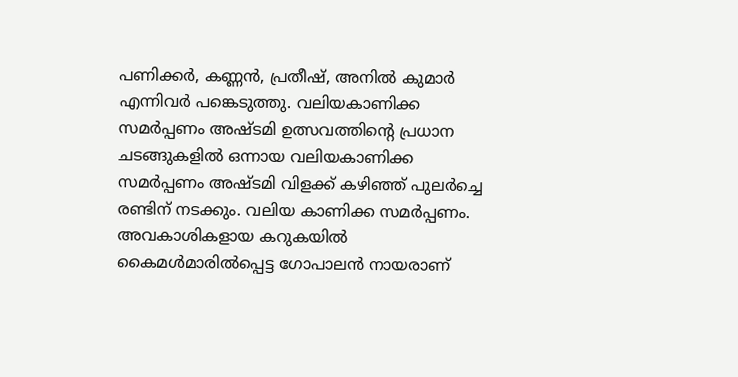പണിക്കര്‍, കണ്ണന്‍, പ്രതീഷ്, അനില്‍ കുമാര്‍ എന്നിവര്‍ പങ്കെടുത്തു. വലിയകാണിക്ക സമര്‍പ്പണം അഷ്ടമി ഉത്സവത്തിന്റെ പ്രധാന ചടങ്ങുകളില്‍ ഒന്നായ വലിയകാണിക്ക സമര്‍പ്പണം അഷ്ടമി വിളക്ക് കഴിഞ്ഞ്‌ പുലര്‍ച്ചെ രണ്ടിന് നടക്കും. വലിയ കാണിക്ക സമര്‍പ്പണം. അവകാശികളായ കറുകയില്‍ കൈമള്‍മാരില്‍പ്പെട്ട ഗോപാലന്‍ നായരാണ്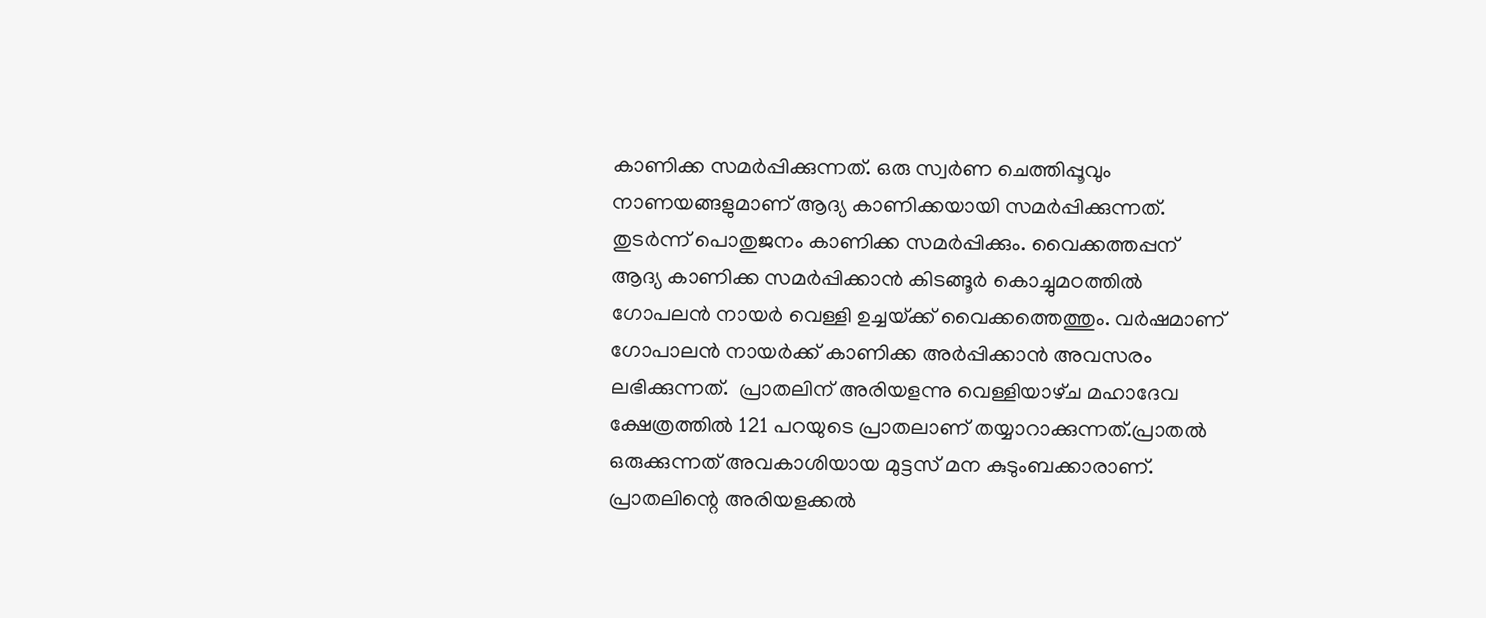കാണിക്ക സമര്‍പ്പിക്കുന്നത്. ഒരു സ്വര്‍ണ ചെത്തിപ്പൂവും നാണയങ്ങളുമാണ് ആദ്യ കാണിക്കയായി സമര്‍പ്പിക്കുന്നത്. തുടര്‍ന്ന് പൊതുജനം കാണിക്ക സമര്‍പ്പിക്കും. വൈക്കത്തപ്പന് ആദ്യ കാണിക്ക സമര്‍പ്പിക്കാന്‍ കിടങ്ങൂര്‍ കൊച്ചുമഠത്തില്‍ ഗോപലന്‍ നായര്‍ വെള്ളി ഉച്ചയ്‌ക്ക് വൈക്കത്തെത്തും. വര്‍ഷമാണ് ഗോപാലന്‍ നായര്‍ക്ക് കാണിക്ക അര്‍പ്പിക്കാന്‍ അവസരം ലഭിക്കുന്നത്.  പ്രാതലിന് അരിയളന്നു വെള്ളിയാഴ്‌ച മഹാദേവ ക്ഷേത്രത്തിൽ 121 പറയുടെ പ്രാതലാണ് തയ്യാറാക്കുന്നത്.പ്രാതല്‍ ഒരുക്കുന്നത് അവകാശിയായ മുട്ടസ് മന കുടുംബക്കാരാണ്. പ്രാതലിന്റെ അരിയളക്കല്‍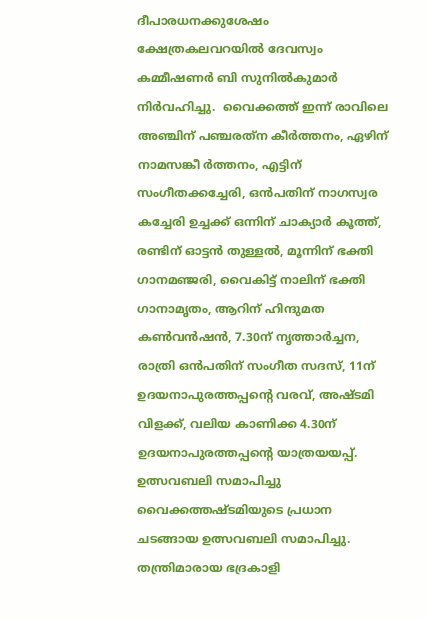ദീപാരധനക്കുശേഷം ക്ഷേത്രകലവറയില്‍ ദേവസ്വം കമ്മീഷണര്‍ ബി സുനില്‍കുമാര്‍ നിര്‍വഹിച്ചു.  വൈക്കത്ത്‌ ഇന്ന് രാവിലെ അഞ്ചിന് പഞ്ചരത്‌ന കീര്‍ത്തനം, ഏഴിന് നാമസങ്കീ ര്‍ത്തനം, എട്ടിന് സംഗീതക്കച്ചേരി, ഒന്‍പതിന് നാഗസ്വര കച്ചേരി ഉച്ചക്ക് ഒന്നിന് ചാക്യാര്‍ കൂത്ത്, രണ്ടിന് ഓട്ടന്‍ തുള്ളല്‍, മൂന്നിന് ഭക്തി ഗാനമഞ്ജരി, വൈകിട്ട് നാലിന് ഭക്തി ഗാനാമൃതം, ആറിന് ഹിന്ദുമത കണ്‍വന്‍ഷന്‍, 7.30ന് നൃത്താര്‍ച്ചന, രാത്രി ഒന്‍പതിന് സംഗീത സദസ്, 11ന് ഉദയനാപുരത്തപ്പന്റെ വരവ്, അഷ്ടമി വിളക്ക്, വലിയ കാണിക്ക 4.30ന് ഉദയനാപുരത്തപ്പന്റെ യാത്രയയപ്പ്. ഉത്സവബലി സമാപിച്ചു വൈക്കത്തഷ്ടമിയുടെ പ്രധാന ചടങ്ങായ ഉത്സവബലി സമാപിച്ചു. തന്ത്രിമാരായ ഭദ്രകാളി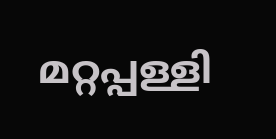മറ്റപ്പള്ളി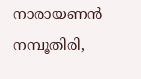നാരായണന്‍ നമ്പൂതിരി,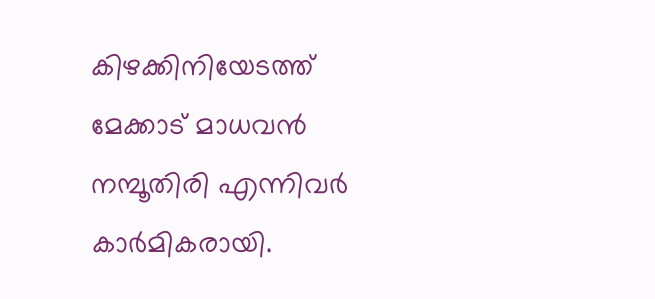കിഴക്കിനിയേടത്ത് മേക്കാട് മാധവന്‍ നമ്പൂതിരി എന്നിവര്‍ കാര്‍മികരായി.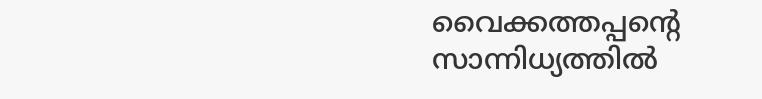വൈക്കത്തപ്പന്റെ സാന്നിധ്യത്തില്‍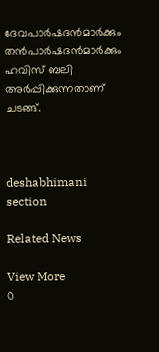ദേവപാര്‍ഷദന്‍മാര്‍ക്കും തന്‍പാര്‍ഷദന്‍മാര്‍ക്കും ഹവിസ് ബലി അര്‍പ്പിക്കുന്നതാണ് ചടങ്ങ്.



deshabhimani section

Related News

View More
0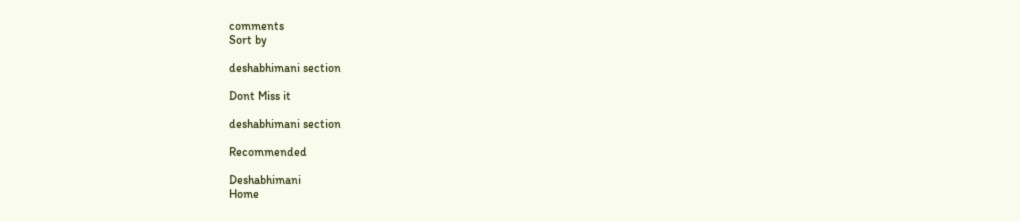comments
Sort by

deshabhimani section

Dont Miss it

deshabhimani section

Recommended

Deshabhimani
Home